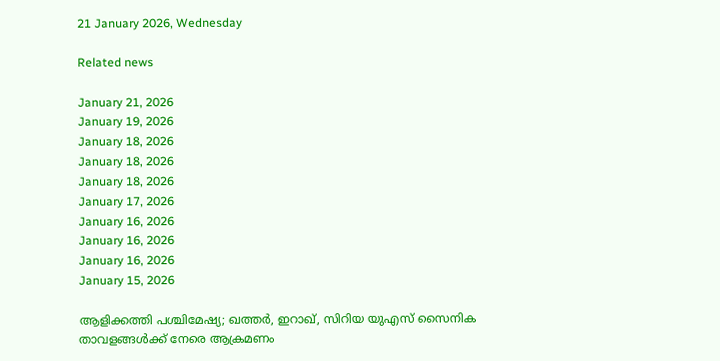21 January 2026, Wednesday

Related news

January 21, 2026
January 19, 2026
January 18, 2026
January 18, 2026
January 18, 2026
January 17, 2026
January 16, 2026
January 16, 2026
January 16, 2026
January 15, 2026

ആളിക്കത്തി പശ്ചിമേഷ്യ; ഖത്തര്‍, ഇറാഖ്, സിറിയ യുഎസ് സൈനിക താവളങ്ങള്‍ക്ക് നേരെ ആക്രമണം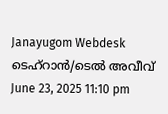Janayugom Webdesk
ടെഹ്റാന്‍/ടെല്‍ അവീവ്
June 23, 2025 11:10 pm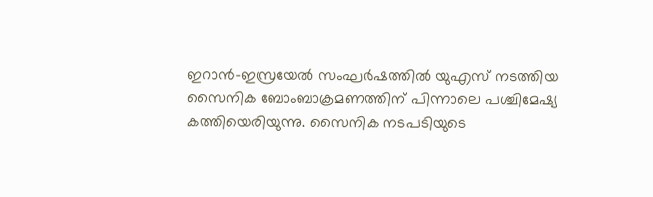ഇറാന്‍-ഇസ്രയേല്‍ സംഘര്‍ഷത്തില്‍ യുഎസ് നടത്തിയ സൈനിക ബോംബാക്രമണത്തിന് പിന്നാലെ പശ്ചിമേഷ്യ കത്തിയെരിയുന്നു. സൈനിക നടപടിയുടെ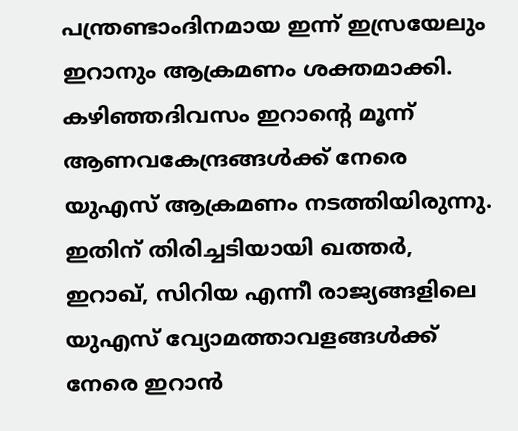പന്ത്രണ്ടാംദിനമായ ഇന്ന് ഇസ്രയേലും ഇറാനും ആക്രമണം ശക്തമാക്കി. കഴിഞ്ഞദിവസം ഇറാന്റെ മൂന്ന് ആണവകേന്ദ്രങ്ങള്‍ക്ക് നേരെ യുഎസ് ആക്രമണം നടത്തിയിരുന്നു. ഇതിന് തിരിച്ചടിയായി ഖത്തര്‍, ഇറാഖ്, സിറിയ എന്നീ രാജ്യങ്ങളിലെ യുഎസ് വ്യോമത്താവളങ്ങള്‍ക്ക് നേരെ ഇറാന്‍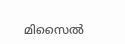മിസൈല്‍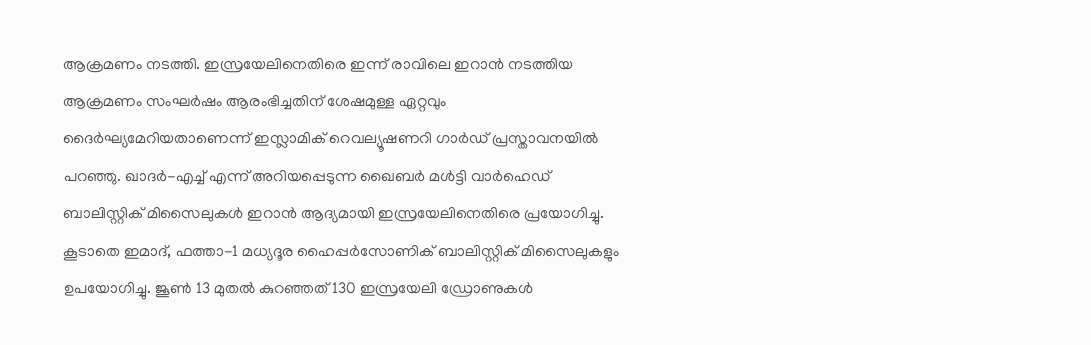ആക്രമണം നടത്തി. ഇസ്രയേലിനെതിരെ ഇന്ന് രാവിലെ ഇറാൻ നടത്തിയ ആക്രമണം സംഘർഷം ആരംഭിച്ചതിന് ശേഷമുള്ള ഏറ്റവും ദൈർഘ്യമേറിയതാണെന്ന് ഇസ്ലാമിക് റെവല്യൂഷണറി ഗാർഡ് പ്രസ്താവനയില്‍ പറഞ്ഞു. ഖാദർ-എച്ച് എന്ന് അറിയപ്പെടുന്ന ഖൈബര്‍ മള്‍ട്ടി വാര്‍ഹെഡ് ബാലിസ്റ്റിക് മിസൈലുകള്‍ ഇറാന്‍ ആദ്യമായി ഇസ്രയേലിനെതിരെ പ്രയോഗിച്ചു. കൂടാതെ ഇമാദ്, ഫത്താ-1 മധ്യദൂര ഹൈപ്പര്‍സോണിക് ബാലിസ്റ്റിക് മിസൈലുകളും ഉപയോഗിച്ചു. ജൂൺ 13 മുതൽ കുറഞ്ഞത് 130 ഇസ്രയേലി ഡ്രോണുകൾ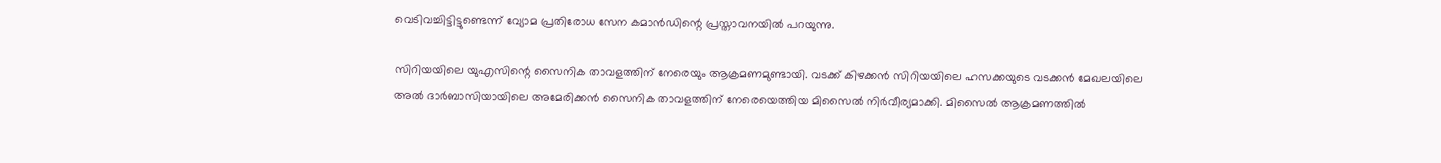വെടിവച്ചിട്ടിട്ടുണ്ടെന്ന് വ്യോമ പ്രതിരോധ സേന കമാൻഡിന്റെ പ്രസ്താവനയിൽ പറയുന്നു.

സിറിയയിലെ യുഎസിന്റെ സൈനിക താവളത്തിന് നേരെയും ആക്രമണമുണ്ടായി. വടക്ക് കിഴക്കൻ സിറിയയിലെ ഹസക്കയുടെ വടക്കൻ മേഖലയിലെ അൽ ദാർബാസിയായിലെ അമേരിക്കൻ സൈനിക താവളത്തിന് നേരെയെത്തിയ മിസൈല്‍ നിര്‍വീര്യമാക്കി. മിസൈൽ ആക്രമണത്തില്‍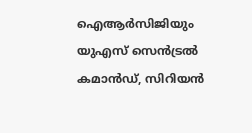ഐആര്‍സിജിയും യുഎസ് സെൻട്രൽ കമാൻഡ്, സിറിയൻ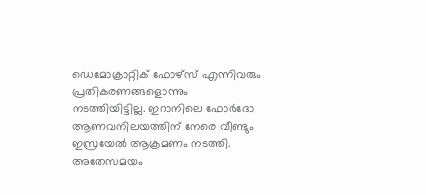ഡെമോക്രാറ്റിക് ഫോഴ്സ് എന്നിവരും പ്രതികരണങ്ങളൊന്നും നടത്തിയിട്ടില്ല. ഇറാനിലെ ഫോർദോ ആണവനിലയത്തിന് നേരെ വീണ്ടും ഇസ്രയേൽ ആക്രമണം നടത്തി. അതേസമയം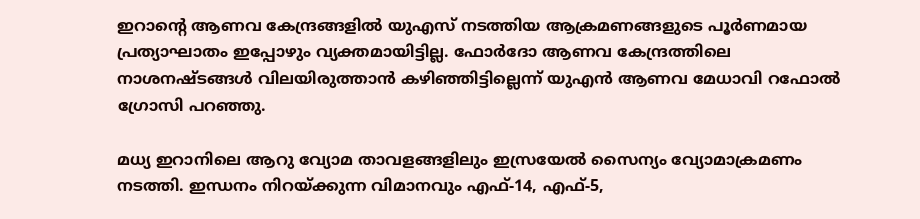ഇറാന്റെ ആണവ കേന്ദ്രങ്ങളില്‍ യുഎസ് നടത്തിയ ആക്രമണങ്ങളുടെ പൂര്‍ണമായ പ്രത്യാഘാതം ഇപ്പോഴും വ്യക്തമായിട്ടില്ല. ഫോര്‍ദോ ആണവ കേന്ദ്രത്തിലെ നാശനഷ്ടങ്ങള്‍ വിലയിരുത്താന്‍ കഴിഞ്ഞിട്ടില്ലെന്ന് യുഎന്‍ ആണവ മേധാവി റഫോല്‍ ഗ്രോസി പറഞ്ഞു.

മധ്യ ഇറാനിലെ ആറു വ്യോമ താവളങ്ങളിലും ഇസ്രയേൽ സൈന്യം വ്യോമാക്രമണം നടത്തി. ഇന്ധനം നിറയ്ക്കുന്ന വിമാനവും എഫ്-14, എഫ്-5,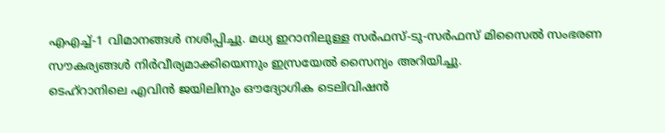എഎച്ച്-1 വിമാനങ്ങള്‍ നശിപ്പിച്ചു. മധ്യ ഇറാനിലുള്ള സർഫസ്-ടു-സർഫസ് മിസൈൽ സംഭരണ സൗകര്യങ്ങള്‍ നിര്‍വീര്യമാക്കിയെന്നും ഇസ്രയേൽ സൈന്യം അറിയിച്ചു.
ടെഹ്റാനിലെ എവിൻ ജയിലിനും ഔദ്യോഗിക ടെലിവിഷൻ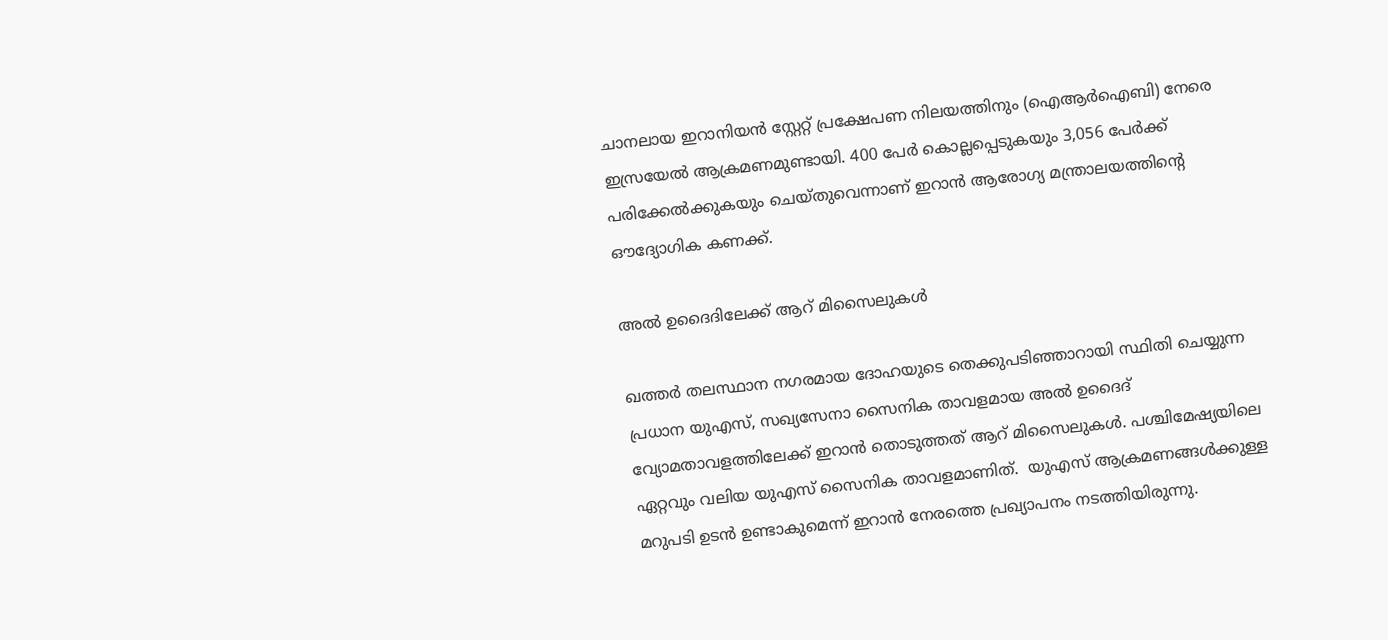ചാനലായ ഇറാനിയൻ സ്റ്റേറ്റ് പ്രക്ഷേപണ നിലയത്തിനും (ഐആർഐബി) നേരെ ഇസ്രയേൽ ആക്രമണമുണ്ടായി. 400 പേര്‍ കൊല്ലപ്പെടുകയും 3,056 പേര്‍ക്ക് പരിക്കേല്‍ക്കുകയും ചെയ്തുവെന്നാണ് ഇറാന്‍ ആരോഗ്യ മന്ത്രാലയത്തിന്റെ ഔദ്യോഗിക കണക്ക്.

അല്‍ ഉദൈദിലേക്ക് ആറ് മിസൈലുകള്‍

ഖത്തര്‍ തലസ്ഥാന നഗരമായ ദോഹയുടെ തെക്കുപടിഞ്ഞാറായി സ്ഥിതി ചെയ്യുന്ന പ്രധാന യുഎസ്, സഖ്യസേനാ സൈനിക താവളമായ അൽ ഉദൈദ് വ്യോമതാവളത്തിലേക്ക് ഇറാന്‍ തൊടുത്തത് ആറ് മിസൈലുകള്‍. പശ്ചിമേഷ്യയിലെ ഏറ്റവും വലിയ യുഎസ് സൈനിക താവളമാണിത്.  യുഎസ് ആക്രമണങ്ങള്‍ക്കുള്ള മറുപടി ഉടന്‍ ഉണ്ടാകുമെന്ന് ഇറാന്‍ നേരത്തെ പ്രഖ്യാപനം നടത്തിയിരുന്നു.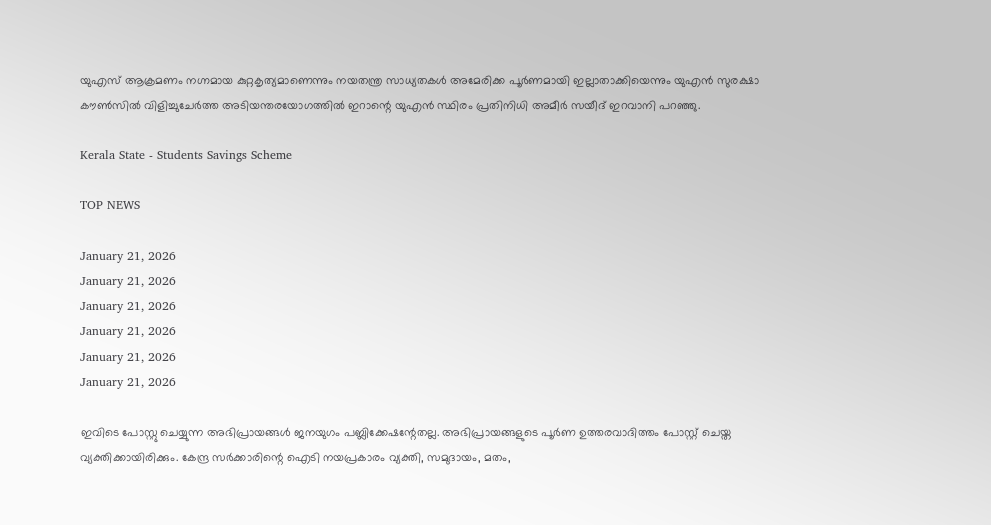യുഎസ് ആക്രമണം നഗ്നമായ കുറ്റകൃത്യമാണെന്നും നയതന്ത്ര സാധ്യതകള്‍ അമേരിക്ക പൂര്‍ണമായി ഇല്ലാതാക്കിയെന്നും യുഎന്‍ സുരക്ഷാ കൗണ്‍സില്‍ വിളിച്ചുചേര്‍ത്ത അടിയന്തരയോഗത്തില്‍ ഇറാന്റെ യുഎന്‍ സ്ഥിരം പ്രതിനിധി അമീര്‍ സയീദ് ഇറവാനി പറഞ്ഞു.

Kerala State - Students Savings Scheme

TOP NEWS

January 21, 2026
January 21, 2026
January 21, 2026
January 21, 2026
January 21, 2026
January 21, 2026

ഇവിടെ പോസ്റ്റു ചെയ്യുന്ന അഭിപ്രായങ്ങള്‍ ജനയുഗം പബ്ലിക്കേഷന്റേതല്ല. അഭിപ്രായങ്ങളുടെ പൂര്‍ണ ഉത്തരവാദിത്തം പോസ്റ്റ് ചെയ്ത വ്യക്തിക്കായിരിക്കും. കേന്ദ്ര സര്‍ക്കാരിന്റെ ഐടി നയപ്രകാരം വ്യക്തി, സമുദായം, മതം,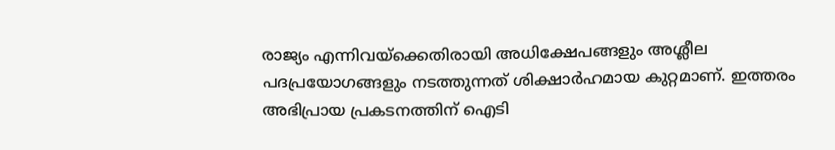രാജ്യം എന്നിവയ്‌ക്കെതിരായി അധിക്ഷേപങ്ങളും അശ്ലീല പദപ്രയോഗങ്ങളും നടത്തുന്നത് ശിക്ഷാര്‍ഹമായ കുറ്റമാണ്. ഇത്തരം അഭിപ്രായ പ്രകടനത്തിന് ഐടി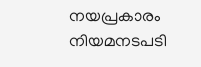നയപ്രകാരം നിയമനടപടി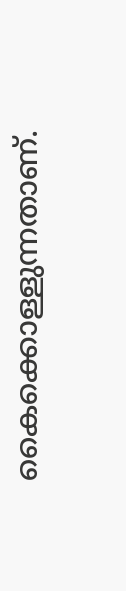കൈക്കൊള്ളുന്നതാണ്.